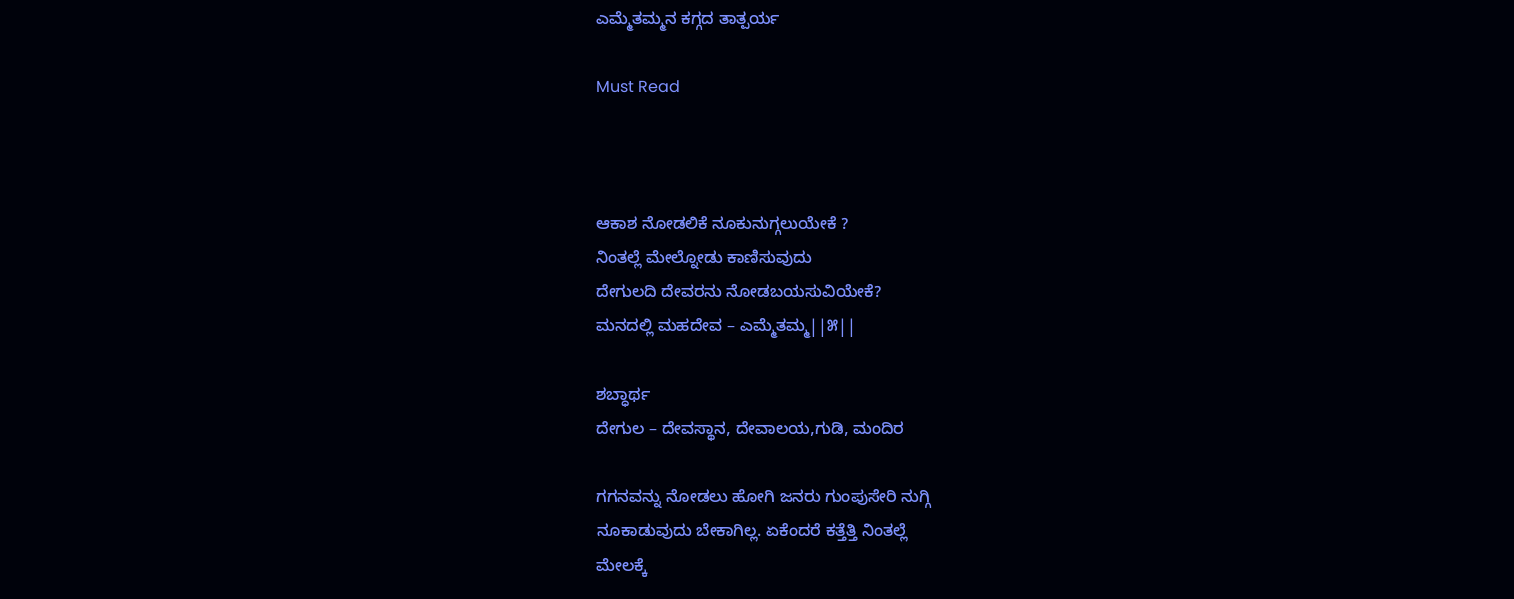ಎಮ್ಮೆತಮ್ಮನ ಕಗ್ಗದ ತಾತ್ಪರ್ಯ

Must Read



ಆಕಾಶ ನೋಡಲಿಕೆ ನೂಕುನುಗ್ಗಲುಯೇಕೆ ?
ನಿಂತಲ್ಲೆ ಮೇಲ್ನೋಡು ಕಾಣಿಸುವುದು
ದೇಗುಲದಿ ದೇವರನು ನೋಡಬಯಸುವಿಯೇಕೆ?
ಮನದಲ್ಲಿ‌ ಮಹದೇವ – ಎಮ್ಮೆತಮ್ಮ||೫||

ಶಬ್ಧಾರ್ಥ
ದೇಗುಲ – ದೇವಸ್ಥಾನ, ದೇವಾಲಯ,ಗುಡಿ, ಮಂದಿರ

ಗಗನವನ್ನು ನೋಡಲು ಹೋಗಿ ಜನರು ಗುಂಪುಸೇರಿ ನುಗ್ಗಿ
ನೂಕಾಡುವುದು ಬೇಕಾಗಿಲ್ಲ. ಏಕೆಂದರೆ ಕತ್ತೆತ್ತಿ ನಿಂತಲ್ಲೆ
ಮೇಲಕ್ಕೆ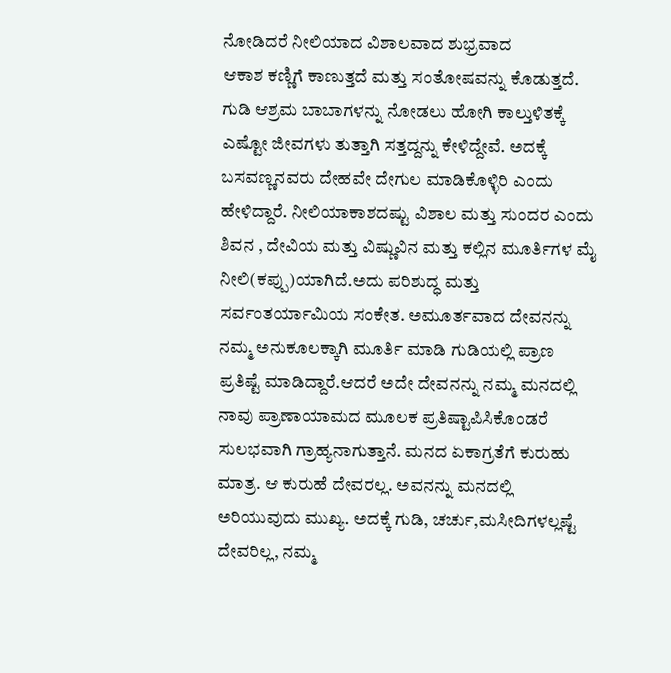ನೋಡಿದರೆ ನೀಲಿಯಾದ ವಿಶಾಲವಾದ ಶುಭ್ರವಾದ
ಆಕಾಶ ಕಣ್ಣಿಗೆ ಕಾಣುತ್ತದೆ ಮತ್ತು ಸಂತೋಷವನ್ನು ಕೊಡುತ್ತದೆ.
ಗುಡಿ ಆಶ್ರಮ ಬಾಬಾಗಳನ್ನು‌ ನೋಡಲು ಹೋಗಿ ಕಾಲ್ತುಳಿತಕ್ಕೆ ಎಷ್ಟೋ ಜೀವಗಳು ತುತ್ತಾಗಿ ಸತ್ತದ್ದನ್ನು‌ ಕೇಳಿದ್ದೇವೆ. ಅದಕ್ಕೆ ಬಸವಣ್ಣನವರು ದೇಹವೇ ದೇಗುಲ ಮಾಡಿಕೊಳ್ಳಿರಿ ಎಂದು ಹೇಳಿದ್ದಾರೆ. ನೀಲಿಯಾಕಾಶದಷ್ಟು ವಿಶಾಲ ಮತ್ತು ಸುಂದರ ಎಂದು ಶಿವನ , ದೇವಿಯ ಮತ್ತು ವಿಷ್ಣುವಿನ ಮತ್ತು ಕಲ್ಲಿನ ಮೂರ್ತಿಗಳ ಮೈ ನೀಲಿ(ಕಪ್ಪು)ಯಾಗಿದೆ.ಅದು ಪರಿಶುದ್ಧ ಮತ್ತು ಸರ್ವಂತರ್ಯಾಮಿಯ ಸಂಕೇತ. ಅಮೂರ್ತವಾದ ದೇವನನ್ನು ನಮ್ಮ ಅನುಕೂಲಕ್ಕಾಗಿ ಮೂರ್ತಿ ಮಾಡಿ ಗುಡಿಯಲ್ಲಿ‌ ಪ್ರಾಣ ಪ್ರತಿಷ್ಟೆ ಮಾಡಿದ್ದಾರೆ.ಆದರೆ ಅದೇ ದೇವನನ್ನು ನಮ್ಮ ಮನದಲ್ಲಿ ನಾವು ಪ್ರಾಣಾಯಾಮದ ಮೂಲಕ ಪ್ರತಿಷ್ಟಾಪಿಸಿಕೊಂಡರೆ ಸುಲಭವಾಗಿ ಗ್ರಾಹ್ಯನಾಗುತ್ತಾನೆ. ಮನದ ಏಕಾಗ್ರತೆಗೆ ಕುರುಹು ಮಾತ್ರ. ಆ ಕುರುಹೆ ದೇವರಲ್ಲ. ಅವನನ್ನು‌ ಮನದಲ್ಲಿ ಅರಿಯುವುದು ಮುಖ್ಯ. ಅದಕ್ಕೆ ಗುಡಿ, ಚರ್ಚು,ಮಸೀದಿಗಳಲ್ಲಷ್ಟೆ ದೇವರಿಲ್ಲ, ನಮ್ಮ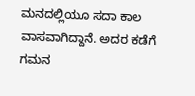ಮನದಲ್ಲಿಯೂ ಸದಾ ಕಾಲ ವಾಸವಾಗಿದ್ದಾನೆ. ಅದರ ಕಡೆಗೆ ಗಮನ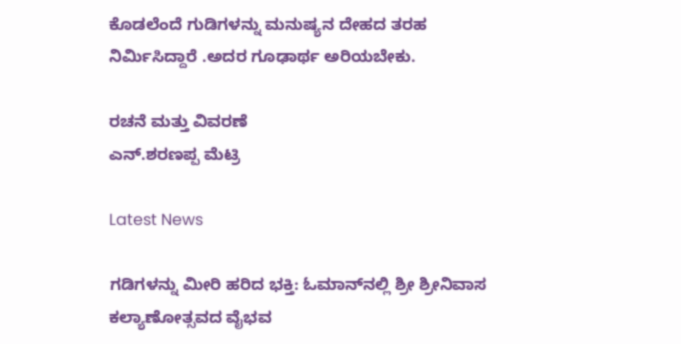ಕೊಡಲೆಂದೆ ಗುಡಿಗಳನ್ನು ಮನುಷ್ಯನ ದೇಹದ ತರಹ ನಿರ್ಮಿಸಿದ್ದಾರೆ .ಅದರ ಗೂಢಾರ್ಥ ಅರಿಯಬೇಕು.

ರಚನೆ ಮತ್ತು ವಿವರಣೆ
ಎನ್.ಶರಣಪ್ಪ ಮೆಟ್ರಿ

Latest News

ಗಡಿಗಳನ್ನು ಮೀರಿ ಹರಿದ ಭಕ್ತಿ: ಓಮಾನ್‌ನಲ್ಲಿ ಶ್ರೀ ಶ್ರೀನಿವಾಸ ಕಲ್ಯಾಣೋತ್ಸವದ ವೈಭವ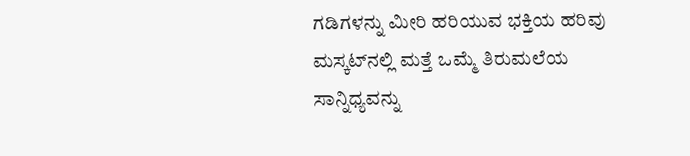ಗಡಿಗಳನ್ನು ಮೀರಿ ಹರಿಯುವ ಭಕ್ತಿಯ ಹರಿವು ಮಸ್ಕಟ್‌ನಲ್ಲಿ ಮತ್ತೆ ಒಮ್ಮೆ ತಿರುಮಲೆಯ ಸಾನ್ನಿಧ್ಯವನ್ನು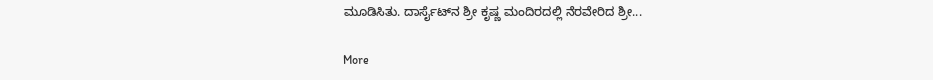ಮೂಡಿಸಿತು. ದಾರ್ಸೈಟ್‌ನ ಶ್ರೀ ಕೃಷ್ಣ ಮಂದಿರದಲ್ಲಿ ನೆರವೇರಿದ ಶ್ರೀ...

More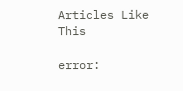Articles Like This

error: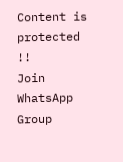Content is protected !!
Join WhatsApp Group